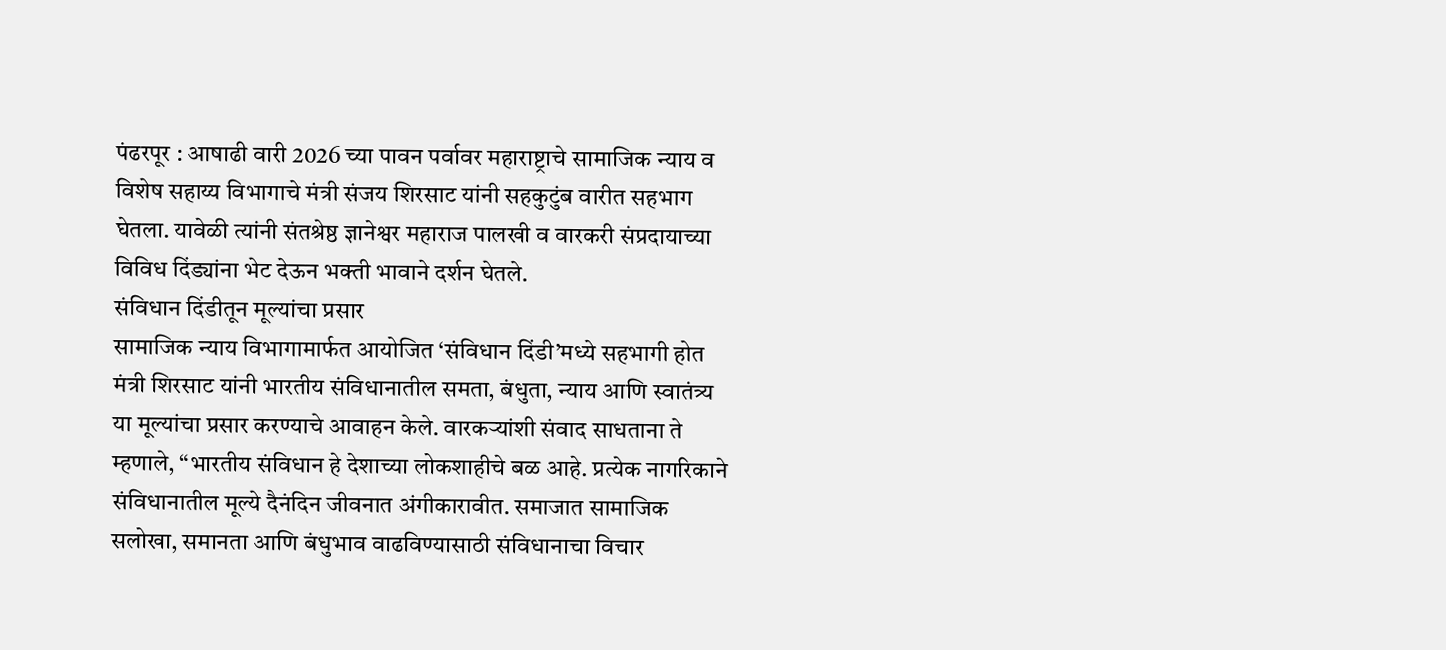पंढरपूर : आषाढी वारी 2026 च्या पावन पर्वावर महाराष्ट्राचे सामाजिक न्याय व विशेष सहाय्य विभागाचे मंत्री संजय शिरसाट यांनी सहकुटुंब वारीत सहभाग घेतला. यावेळी त्यांनी संतश्रेष्ठ ज्ञानेश्वर महाराज पालखी व वारकरी संप्रदायाच्या विविध दिंड्यांना भेट देऊन भक्ती भावाने दर्शन घेतले.
संविधान दिंडीतून मूल्यांचा प्रसार
सामाजिक न्याय विभागामार्फत आयोजित ‘संविधान दिंडी’मध्ये सहभागी होत मंत्री शिरसाट यांनी भारतीय संविधानातील समता, बंधुता, न्याय आणि स्वातंत्र्य या मूल्यांचा प्रसार करण्याचे आवाहन केले. वारकऱ्यांशी संवाद साधताना ते म्हणाले, “भारतीय संविधान हे देशाच्या लोकशाहीचे बळ आहे. प्रत्येक नागरिकाने संविधानातील मूल्ये दैनंदिन जीवनात अंगीकारावीत. समाजात सामाजिक सलोखा, समानता आणि बंधुभाव वाढविण्यासाठी संविधानाचा विचार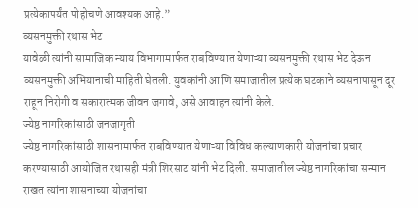प्रत्येकापर्यंत पोहोचणे आवश्यक आहे.”
व्यसनमुक्ती रथास भेट
यावेळी त्यांनी सामाजिक न्याय विभागामार्फत राबविण्यात येणाऱ्या व्यसनमुक्ती रथास भेट देऊन व्यसनमुक्ती अभियानाची माहिती घेतली. युवकांनी आणि समाजातील प्रत्येक घटकाने व्यसनापासून दूर राहून निरोगी व सकारात्मक जीवन जगावे, असे आवाहन त्यांनी केले.
ज्येष्ठ नागरिकांसाठी जनजागृती
ज्येष्ठ नागरिकांसाठी शासनामार्फत राबविण्यात येणाऱ्या विविध कल्याणकारी योजनांचा प्रचार करण्यासाठी आयोजित रथासही मंत्री शिरसाट यांनी भेट दिली. समाजातील ज्येष्ठ नागरिकांचा सन्मान राखत त्यांना शासनाच्या योजनांचा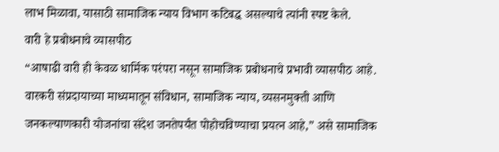लाभ मिळावा, यासाठी सामाजिक न्याय विभाग कटिबद्ध असल्याचे त्यांनी स्पष्ट केले.
वारी हे प्रबोधनाचे व्यासपीठ
“आषाढी वारी ही केवळ धार्मिक परंपरा नसून सामाजिक प्रबोधनाचे प्रभावी व्यासपीठ आहे. वारकरी संप्रदायाच्या माध्यमातून संविधान, सामाजिक न्याय, व्यसनमुक्ती आणि जनकल्याणकारी योजनांचा संदेश जनतेपर्यंत पोहोचविण्याचा प्रयत्न आहे,” असे सामाजिक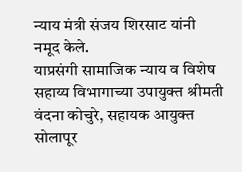न्याय मंत्री संजय शिरसाट यांनी नमूद केले.
याप्रसंगी सामाजिक न्याय व विशेष सहाय्य विभागाच्या उपायुक्त श्रीमती वंदना कोचुरे, सहायक आयुक्त सोलापूर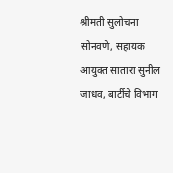श्रीमती सुलोचना सोनवणे, सहायक आयुक्त सातारा सुनील जाधव, बार्टीचे विभाग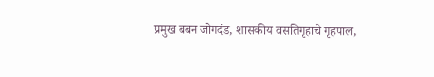प्रमुख बबन जोगदंड, शासकीय वसतिगृहाचे गृहपाल,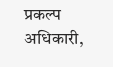प्रकल्प अधिकारी,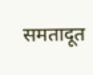समतादूत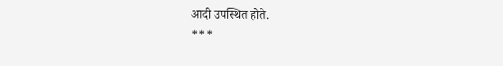आदी उपस्थित होते.
***